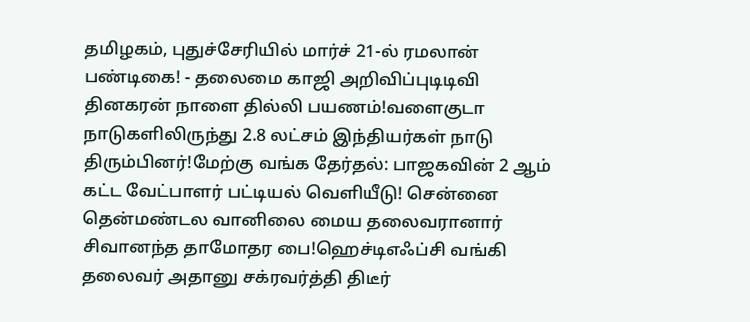தமிழகம், புதுச்சேரியில் மார்ச் 21-ல் ரமலான் பண்டிகை! - தலைமை காஜி அறிவிப்புடிடிவி தினகரன் நாளை தில்லி பயணம்!வளைகுடா நாடுகளிலிருந்து 2.8 லட்சம் இந்தியர்கள் நாடு திரும்பினர்!மேற்கு வங்க தேர்தல்: பாஜகவின் 2 ஆம் கட்ட வேட்பாளர் பட்டியல் வெளியீடு! சென்னை தென்மண்டல வானிலை மைய தலைவரானார் சிவானந்த தாமோதர பை!ஹெச்டிஎஃப்சி வங்கி தலைவர் அதானு சக்ரவர்த்தி திடீர்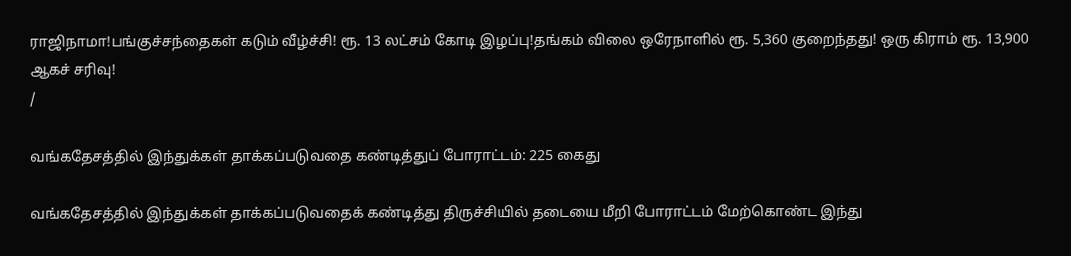ராஜிநாமா!பங்குச்சந்தைகள் கடும் வீழ்ச்சி! ரூ. 13 லட்சம் கோடி இழப்பு!தங்கம் விலை ஒரேநாளில் ரூ. 5,360 குறைந்தது! ஒரு கிராம் ரூ. 13,900 ஆகச் சரிவு!
/

வங்கதேசத்தில் இந்துக்கள் தாக்கப்படுவதை கண்டித்துப் போராட்டம்: 225 கைது

வங்கதேசத்தில் இந்துக்கள் தாக்கப்படுவதைக் கண்டித்து திருச்சியில் தடையை மீறி போராட்டம் மேற்கொண்ட இந்து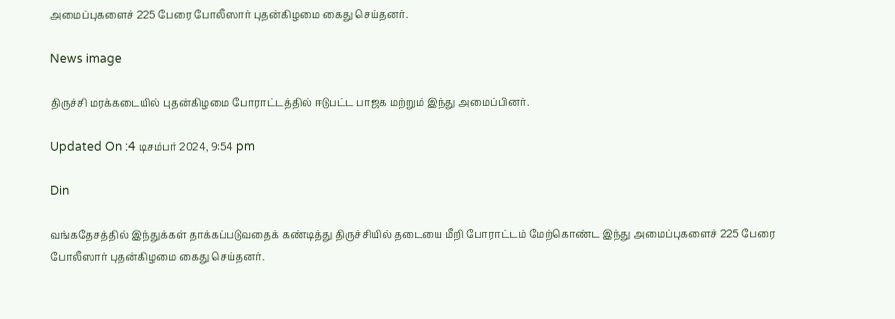அமைப்புகளைச் 225 பேரை போலீஸார் புதன்கிழமை கைது செய்தனர்.

News image

திருச்சி மரக்கடையில் புதன்கிழமை போராட்டத்தில் ஈடுபட்ட பாஜக மற்றும் இந்து அமைப்பினர்.

Updated On :4 டிசம்பர் 2024, 9:54 pm

Din

வங்கதேசத்தில் இந்துக்கள் தாக்கப்படுவதைக் கண்டித்து திருச்சியில் தடையை மீறி போராட்டம் மேற்கொண்ட இந்து அமைப்புகளைச் 225 பேரை போலீஸார் புதன்கிழமை கைது செய்தனர்.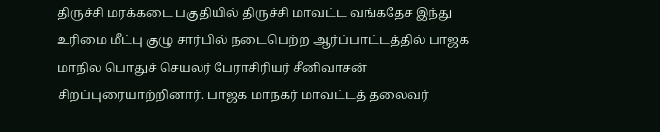திருச்சி மரக்கடை பகுதியில் திருச்சி மாவட்ட வங்கதேச இந்து உரிமை மீட்பு குழு சார்பில் நடைபெற்ற ஆர்ப்பாட்டத்தில் பாஜக மாநில பொதுச் செயலர் பேராசிரியர் சீனிவாசன் சிறப்புரையாற்றினார். பாஜக மாநகர் மாவட்டத் தலைவர்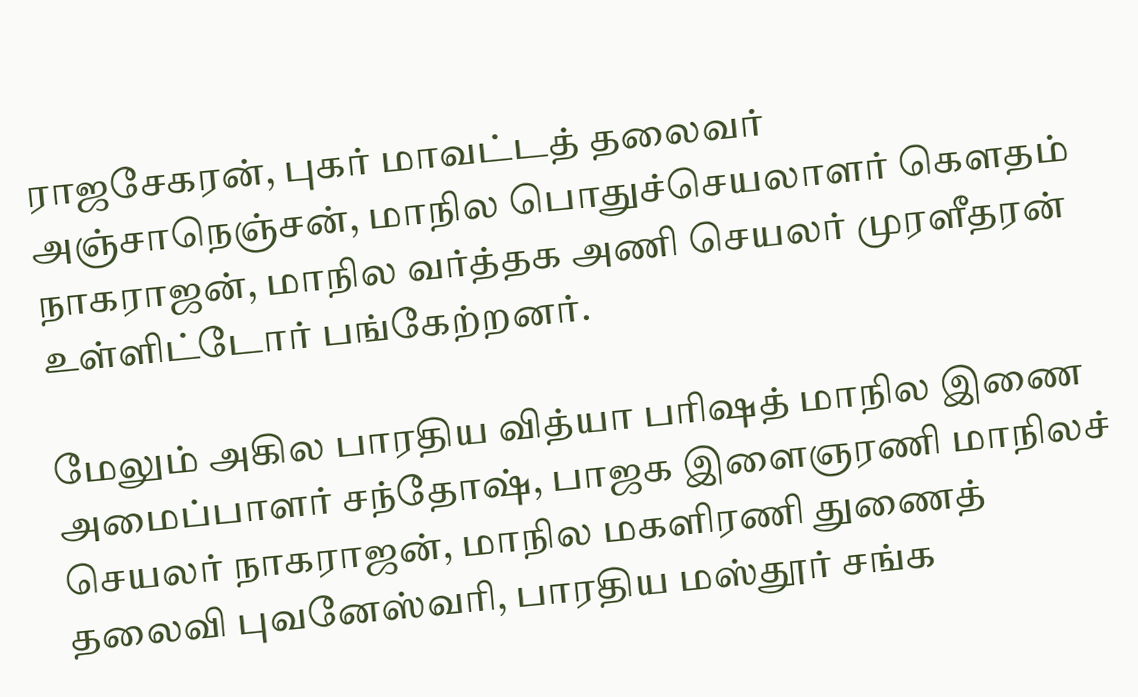ராஜசேகரன், புகர் மாவட்டத் தலைவர் அஞ்சாநெஞ்சன், மாநில பொதுச்செயலாளர் கெளதம் நாகராஜன், மாநில வர்த்தக அணி செயலர் முரளீதரன் உள்ளிட்டோர் பங்கேற்றனர்.

மேலும் அகில பாரதிய வித்யா பரிஷத் மாநில இணை அமைப்பாளர் சந்தோஷ், பாஜக இளைஞரணி மாநிலச் செயலர் நாகராஜன், மாநில மகளிரணி துணைத் தலைவி புவனேஸ்வரி, பாரதிய மஸ்தூர் சங்க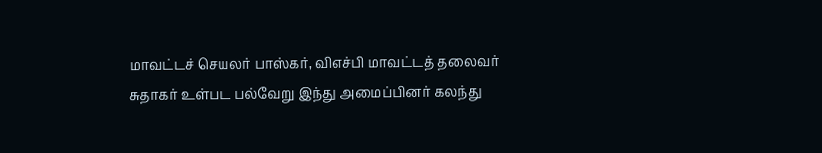மாவட்டச் செயலர் பாஸ்கர், விஎச்பி மாவட்டத் தலைவர் சுதாகர் உள்பட பல்வேறு இந்து அமைப்பினர் கலந்து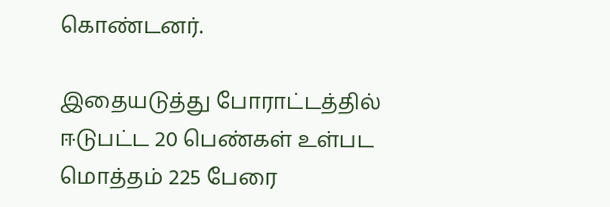கொண்டனர்.

இதையடுத்து போராட்டத்தில் ஈடுபட்ட 20 பெண்கள் உள்பட மொத்தம் 225 பேரை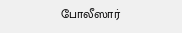போலீஸார்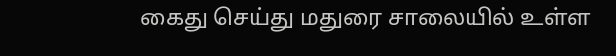கைது செய்து மதுரை சாலையில் உள்ள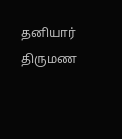தனியார் திருமண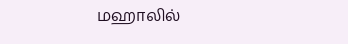மஹாலில்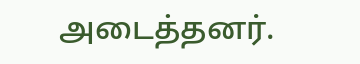அடைத்தனர்.